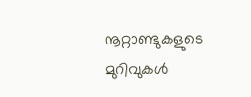നൂറ്റാണ്ടുകളുടെ മുറിവുകള്‍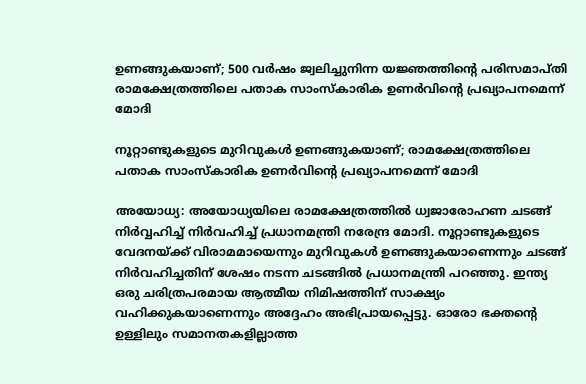ഉണങ്ങുകയാണ്; 500 വര്‍ഷം ജ്വലിച്ചുനിന്ന യജ്ഞത്തിന്റെ പരിസമാപ്തി രാമക്ഷേത്രത്തിലെ പതാക സാംസ്‌കാരിക ഉണര്‍വിന്റെ പ്രഖ്യാപനമെന്ന് മോദി

നൂറ്റാണ്ടുകളുടെ മുറിവുകള്‍ ഉണങ്ങുകയാണ്; രാമക്ഷേത്രത്തിലെ പതാക സാംസ്‌കാരിക ഉണര്‍വിന്റെ പ്രഖ്യാപനമെന്ന് മോദി

അയോധ്യ: അയോധ്യയിലെ രാമക്ഷേത്രത്തില്‍ ധ്വജാരോഹണ ചടങ്ങ് നിര്‍വ്വഹിച്ച് നിര്‍വഹിച്ച് പ്രധാനമന്ത്രി നരേന്ദ്ര മോദി. നൂറ്റാണ്ടുകളുടെ വേദനയ്ക്ക് വിരാമമായെന്നും മുറിവുകള്‍ ഉണങ്ങുകയാണെന്നും ചടങ്ങ് നിര്‍വഹിച്ചതിന് ശേഷം നടന്ന ചടങ്ങില്‍ പ്രധാനമന്ത്രി പറഞ്ഞു. ഇന്ത്യ ഒരു ചരിത്രപരമായ ആത്മീയ നിമിഷത്തിന് സാക്ഷ്യം വഹിക്കുകയാണെന്നും അദ്ദേഹം അഭിപ്രായപ്പെട്ടു. ഓരോ ഭക്തന്റെ ഉള്ളിലും സമാനതകളില്ലാത്ത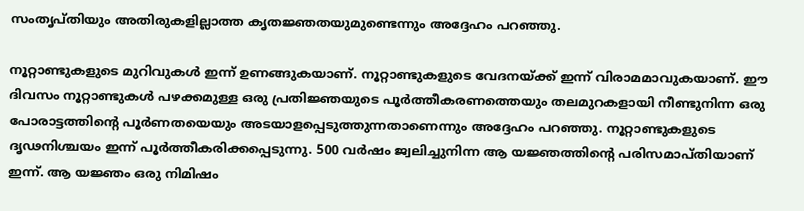സംതൃപ്തിയും അതിരുകളില്ലാത്ത കൃതജ്ഞതയുമുണ്ടെന്നും അദ്ദേഹം പറഞ്ഞു.

നൂറ്റാണ്ടുകളുടെ മുറിവുകള്‍ ഇന്ന് ഉണങ്ങുകയാണ്. നൂറ്റാണ്ടുകളുടെ വേദനയ്ക്ക് ഇന്ന് വിരാമമാവുകയാണ്. ഈ ദിവസം നൂറ്റാണ്ടുകള്‍ പഴക്കമുള്ള ഒരു പ്രതിജ്ഞയുടെ പൂര്‍ത്തീകരണത്തെയും തലമുറകളായി നീണ്ടുനിന്ന ഒരു പോരാട്ടത്തിന്റെ പൂര്‍ണതയെയും അടയാളപ്പെടുത്തുന്നതാണെന്നും അദ്ദേഹം പറഞ്ഞു. നൂറ്റാണ്ടുകളുടെ ദൃഢനിശ്ചയം ഇന്ന് പൂര്‍ത്തീകരിക്കപ്പെടുന്നു. 500 വര്‍ഷം ജ്വലിച്ചുനിന്ന ആ യജ്ഞത്തിന്റെ പരിസമാപ്തിയാണ് ഇന്ന്. ആ യജ്ഞം ഒരു നിമിഷം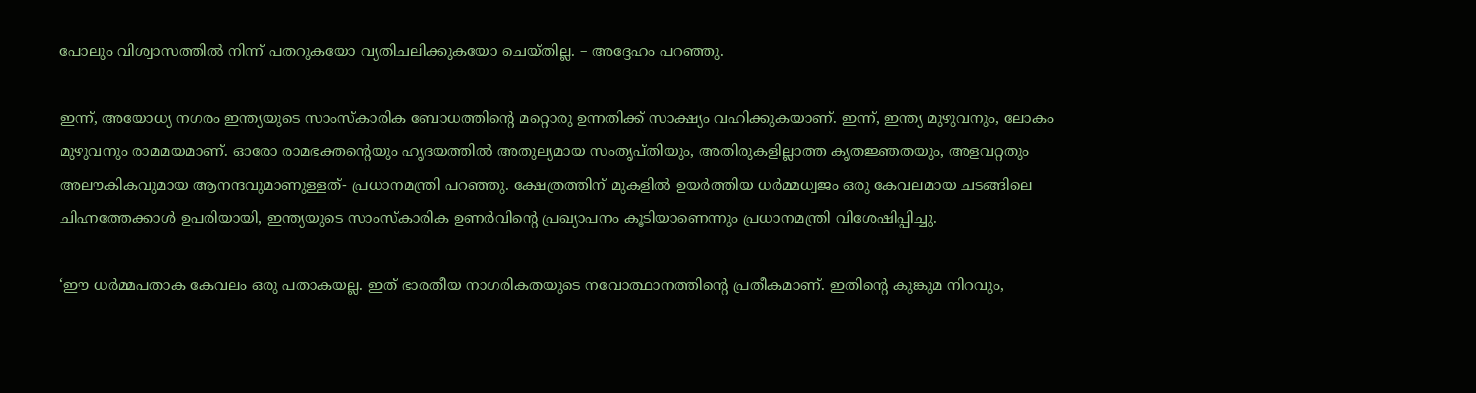പോലും വിശ്വാസത്തില്‍ നിന്ന് പതറുകയോ വ്യതിചലിക്കുകയോ ചെയ്തില്ല. – അദ്ദേഹം പറഞ്ഞു.

ഇന്ന്, അയോധ്യ നഗരം ഇന്ത്യയുടെ സാംസ്‌കാരിക ബോധത്തിന്റെ മറ്റൊരു ഉന്നതിക്ക് സാക്ഷ്യം വഹിക്കുകയാണ്. ഇന്ന്, ഇന്ത്യ മുഴുവനും, ലോകം മുഴുവനും രാമമയമാണ്. ഓരോ രാമഭക്തന്റെയും ഹൃദയത്തില്‍ അതുല്യമായ സംതൃപ്തിയും, അതിരുകളില്ലാത്ത കൃതജ്ഞതയും, അളവറ്റതും അലൗകികവുമായ ആനന്ദവുമാണുള്ളത്- പ്രധാനമന്ത്രി പറഞ്ഞു. ക്ഷേത്രത്തിന് മുകളില്‍ ഉയര്‍ത്തിയ ധര്‍മ്മധ്വജം ഒരു കേവലമായ ചടങ്ങിലെ ചിഹ്നത്തേക്കാള്‍ ഉപരിയായി, ഇന്ത്യയുടെ സാംസ്‌കാരിക ഉണര്‍വിന്റെ പ്രഖ്യാപനം കൂടിയാണെന്നും പ്രധാനമന്ത്രി വിശേഷിപ്പിച്ചു.

‘ഈ ധര്‍മ്മപതാക കേവലം ഒരു പതാകയല്ല. ഇത് ഭാരതീയ നാഗരികതയുടെ നവോത്ഥാനത്തിന്റെ പ്രതീകമാണ്. ഇതിന്റെ കുങ്കുമ നിറവും,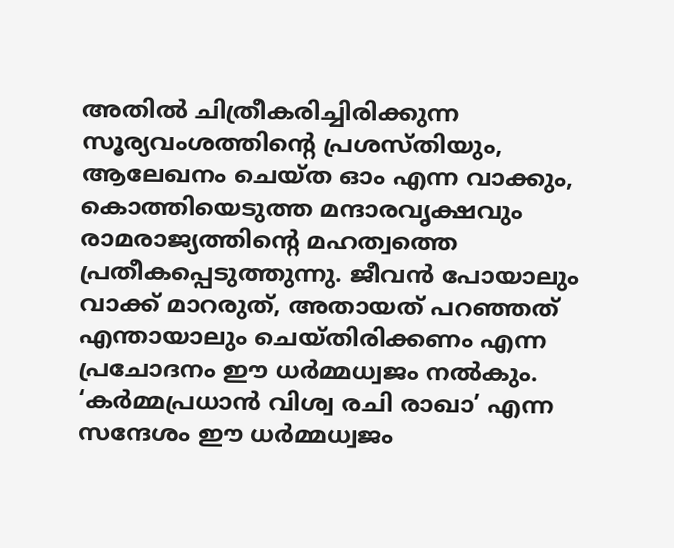അതില്‍ ചിത്രീകരിച്ചിരിക്കുന്ന സൂര്യവംശത്തിന്റെ പ്രശസ്തിയും, ആലേഖനം ചെയ്ത ഓം എന്ന വാക്കും, കൊത്തിയെടുത്ത മന്ദാരവൃക്ഷവും രാമരാജ്യത്തിന്റെ മഹത്വത്തെ പ്രതീകപ്പെടുത്തുന്നു. ജീവന്‍ പോയാലും വാക്ക് മാറരുത്, അതായത് പറഞ്ഞത് എന്തായാലും ചെയ്തിരിക്കണം എന്ന പ്രചോദനം ഈ ധര്‍മ്മധ്വജം നല്‍കും. ‘കര്‍മ്മപ്രധാന്‍ വിശ്വ രചി രാഖാ’ എന്ന സന്ദേശം ഈ ധര്‍മ്മധ്വജം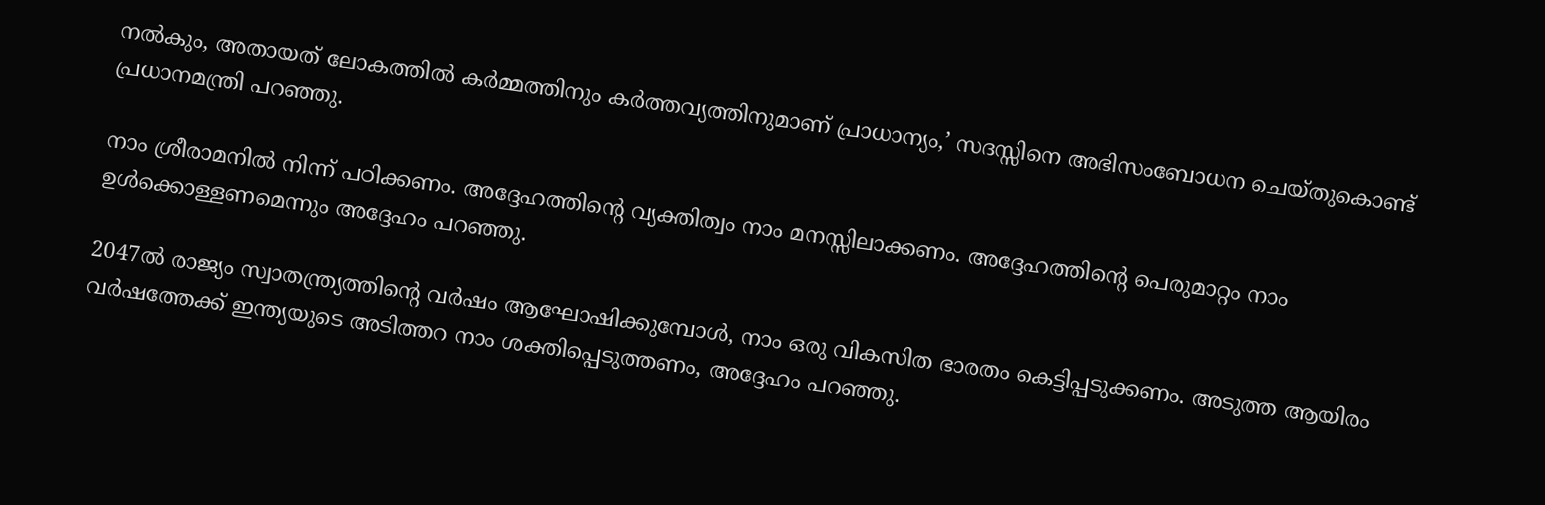നല്‍കും, അതായത് ലോകത്തില്‍ കര്‍മ്മത്തിനും കര്‍ത്തവ്യത്തിനുമാണ് പ്രാധാന്യം,’ സദസ്സിനെ അഭിസംബോധന ചെയ്തുകൊണ്ട് പ്രധാനമന്ത്രി പറഞ്ഞു.

നാം ശ്രീരാമനില്‍ നിന്ന് പഠിക്കണം. അദ്ദേഹത്തിന്റെ വ്യക്തിത്വം നാം മനസ്സിലാക്കണം. അദ്ദേഹത്തിന്റെ പെരുമാറ്റം നാം ഉള്‍ക്കൊള്ളണമെന്നും അദ്ദേഹം പറഞ്ഞു.

2047ല്‍ രാജ്യം സ്വാതന്ത്ര്യത്തിന്റെ വര്‍ഷം ആഘോഷിക്കുമ്പോള്‍, നാം ഒരു വികസിത ഭാരതം കെട്ടിപ്പടുക്കണം. അടുത്ത ആയിരം വര്‍ഷത്തേക്ക് ഇന്ത്യയുടെ അടിത്തറ നാം ശക്തിപ്പെടുത്തണം, അദ്ദേഹം പറഞ്ഞു.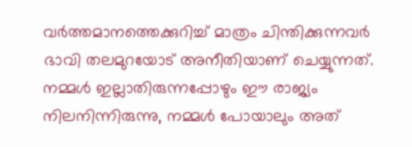വര്‍ത്തമാനത്തെക്കുറിച്ച് മാത്രം ചിന്തിക്കുന്നവര്‍ ഭാവി തലമുറയോട് അനീതിയാണ് ചെയ്യുന്നത്. നമ്മള്‍ ഇല്ലാതിരുന്നപ്പോഴും ഈ രാജ്യം നിലനിന്നിരുന്നു, നമ്മള്‍ പോയാലും അത്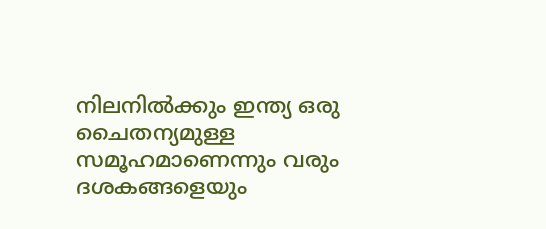നിലനില്‍ക്കും ഇന്ത്യ ഒരു ചൈതന്യമുള്ള സമൂഹമാണെന്നും വരും ദശകങ്ങളെയും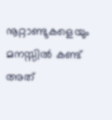നൂറ്റാണ്ടുകളെയും മനസ്സില്‍ കണ്ട് അത്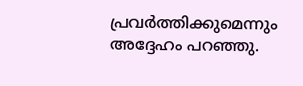പ്രവര്‍ത്തിക്കുമെന്നും അദ്ദേഹം പറഞ്ഞു.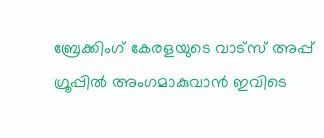ബ്രേക്കിംഗ് കേരളയുടെ വാട്സ് അപ്പ് ഗ്രൂപ്പിൽ അംഗമാകുവാൻ ഇവിടെ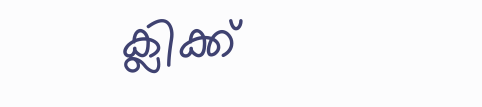ക്ലിക്ക്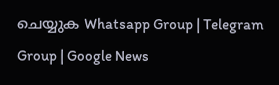ചെയ്യുക Whatsapp Group | Telegram Group | Google News